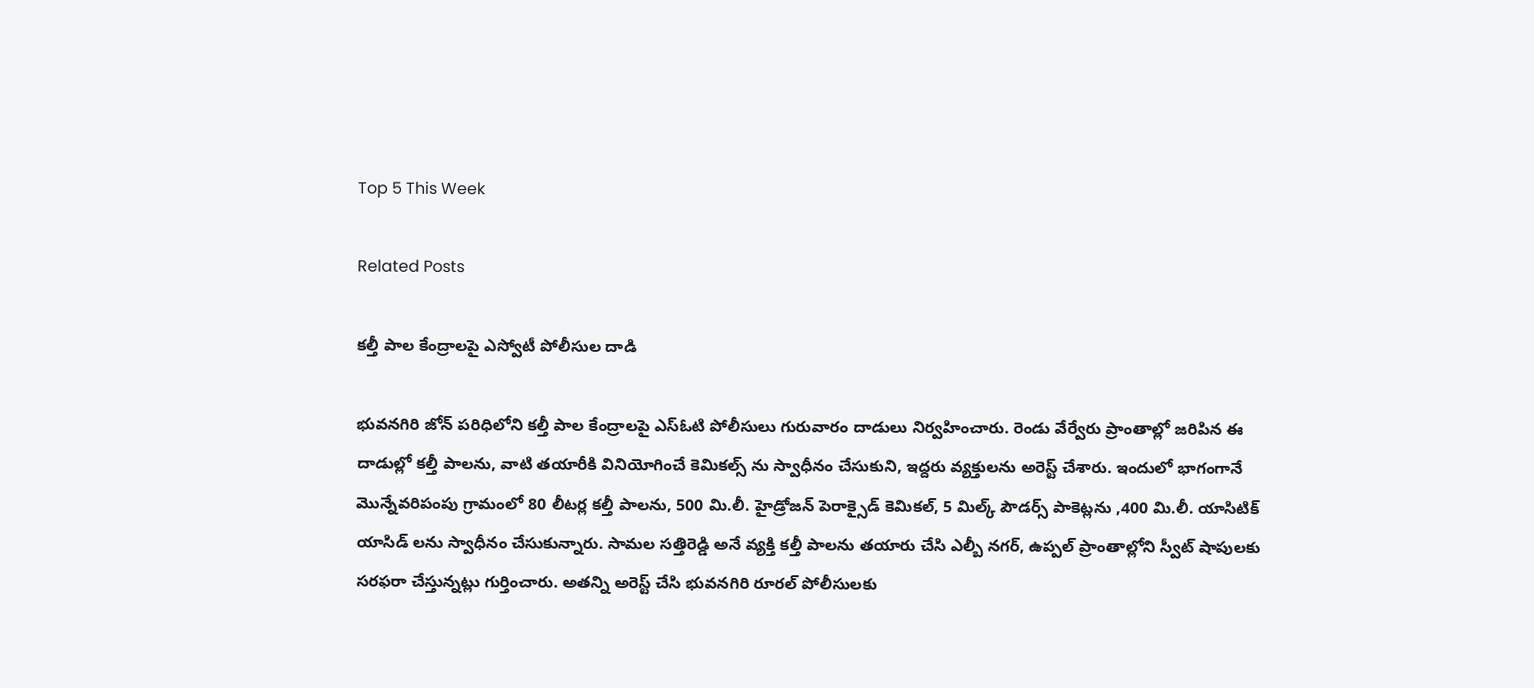Top 5 This Week

Related Posts

కల్తీ పాల కేంద్రాలపై ఎస్వోటీ పోలీసుల దాడి

భువనగిరి జోన్ పరిధిలోని కల్తీ పాల కేంద్రాలపై ఎస్ఓటి పోలీసులు గురువారం దాడులు నిర్వహించారు. రెండు వేర్వేరు ప్రాంతాల్లో జరిపిన ఈ దాడుల్లో కల్తీ పాలను, వాటి తయారీకి వినియోగించే కెమికల్స్ ను స్వాధీనం చేసుకుని, ఇద్దరు వ్యక్తులను అరెస్ట్ చేశారు. ఇందులో భాగంగానే మొన్నేవరిపంపు గ్రామంలో 80 లీటర్ల కల్తీ పాలను, 500 మి.లీ. హైడ్రోజన్ పెరాక్సైడ్ కెమికల్, 5 మిల్క్ పౌడర్స్ పాకెట్లను ,400 మి.లీ. యాసిటిక్ యాసిడ్ లను స్వాధీనం చేసుకున్నారు. సామల సత్తిరెడ్డి అనే వ్యక్తి కల్తీ పాలను తయారు చేసి ఎల్బీ నగర్, ఉప్పల్ ప్రాంతాల్లోని స్వీట్ షాపులకు సరఫరా చేస్తున్నట్లు గుర్తించారు. అతన్ని అరెస్ట్ చేసి భువనగిరి రూరల్ పోలీసులకు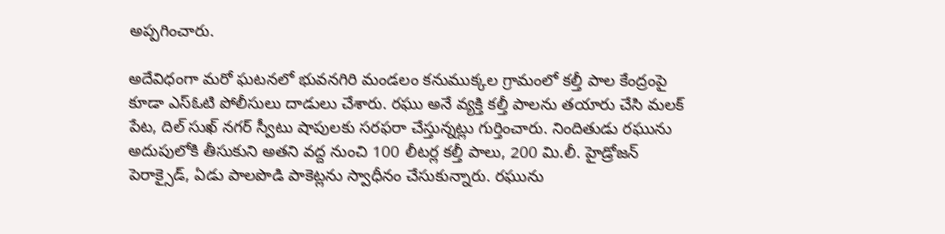అప్పగించారు.

అదేవిధంగా మరో ఘటనలో భువనగిరి మండలం కనుముక్కల గ్రామంలో కల్తీ పాల కేంద్రంపై కూడా ఎస్ఓటి పోలీసులు దాడులు చేశారు. రఘు అనే వ్యక్తి కల్తీ పాలను తయారు చేసి మలక్ పేట, దిల్ సుఖ్ నగర్ స్వీటు షాపులకు సరఫరా చేస్తున్నట్లు గుర్తించారు. నిందితుడు రఘును అదుపులోకి తీసుకుని అతని వద్ద నుంచి 100 లీటర్ల కల్తీ పాలు, 200 మి.లీ. హైడ్రోజన్ పెరాక్సైడ్, ఏడు పాలపొడి పాకెట్లను స్వాధీనం చేసుకున్నారు. రఘును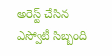అరెస్ట్ చేసిన ఎస్వోటీ సిబ్బంది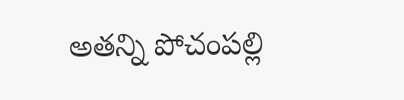అతన్ని పోచంపల్లి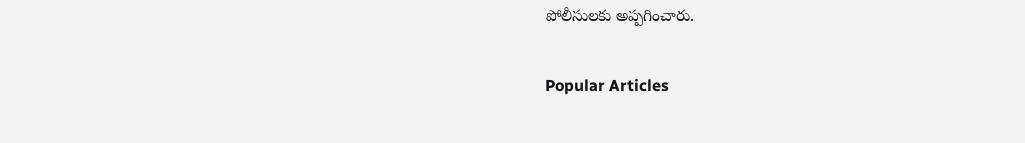పోలీసులకు అప్పగించారు.

Popular Articles